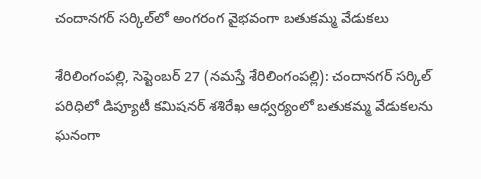చందానగర్ సర్కిల్‌లో అంగరంగ వైభవంగా బతుకమ్మ వేడుకలు

శేరిలింగంపల్లి, సెప్టెంబ‌ర్ 27 (న‌మ‌స్తే శేరిలింగంపల్లి): చందానగర్ సర్కిల్ పరిధిలో డిప్యూటీ కమిషనర్ శశిరేఖ ఆధ్వర్యంలో బతుకమ్మ వేడుకల‌ను ఘనంగా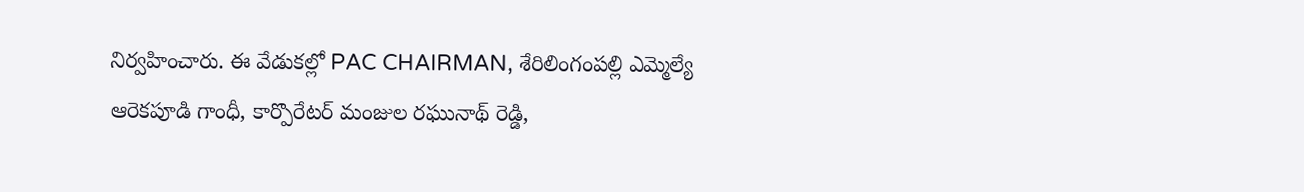నిర్వహించారు. ఈ వేడుకల్లో PAC CHAIRMAN, శేరిలింగంపల్లి ఎమ్మెల్యే ఆరెక‌పూడి గాంధీ, కార్పొరేటర్ మంజుల రఘునాథ్ రెడ్డి,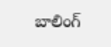బాలింగ్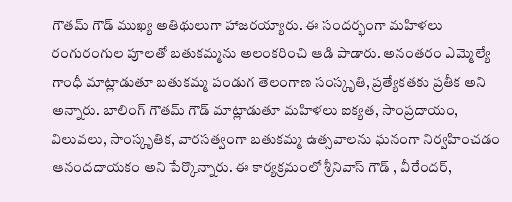గౌతమ్ గౌడ్ ముఖ్య అతిథులుగా హాజరయ్యారు. ఈ సందర్భంగా మహిళలు రంగురంగుల పూలతో బతుకమ్మను అలంకరించి ఆడి పాడారు. అనంతరం ఎమ్మెల్యే గాంధీ మాట్లాడుతూ బతుకమ్మ పండుగ తెలంగాణ సంస్కృతి, ప్రత్యేకతకు ప్రతీక అని అన్నారు. బాలింగ్ గౌతమ్ గౌడ్ మాట్లాడుతూ మహిళలు ఐక్యత, సాంప్రదాయం, విలువలు, సాంస్కృతిక, వారసత్వంగా బతుకమ్మ ఉత్సవాలను ఘనంగా నిర్వహించడం ఆనందదాయకం అని పేర్కొన్నారు. ఈ కార్యక్రమంలో శ్రీనివాస్ గౌడ్ , వీరేందర్,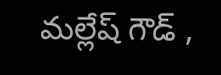మల్లేష్ గౌడ్ ,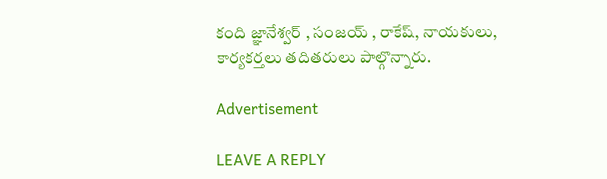కంది జ్ఞానేశ్వర్ , సంజయ్ , రాకేష్, నాయకులు, కార్యకర్తలు తదితరులు పాల్గొన్నారు.

Advertisement

LEAVE A REPLY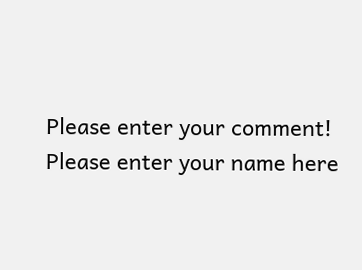Please enter your comment!
Please enter your name here